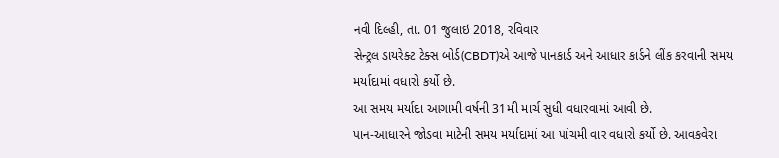નવી દિલ્હી, તા. 01 જુલાઇ 2018, રવિવાર
સેન્ટ્રલ ડાયરેક્ટ ટેક્સ બોર્ડ(CBDT)એ આજે પાનકાર્ડ અને આધાર કાર્ડને લીંક કરવાની સમય મર્યાદામાં વધારો કર્યો છે.
આ સમય મર્યાદા આગામી વર્ષની 31મી માર્ચ સુધી વધારવામાં આવી છે.
પાન-આધારને જોડવા માટેની સમય મર્યાદામાં આ પાંચમી વાર વધારો કર્યો છે. આવકવેરા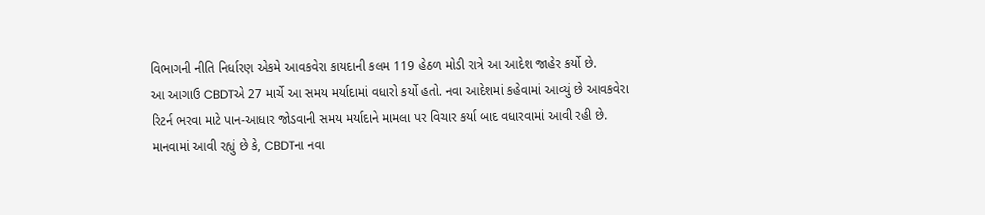વિભાગની નીતિ નિર્ધારણ એકમે આવકવેરા કાયદાની કલમ 119 હેઠળ મોડી રાત્રે આ આદેશ જાહેર કર્યો છે.
આ આગાઉ CBDTએ 27 માર્ચે આ સમય મર્યાદામાં વધારો કર્યો હતો. નવા આદેશમાં કહેવામાં આવ્યું છે આવકવેરા રિટર્ન ભરવા માટે પાન-આધાર જોડવાની સમય મર્યાદાને મામલા પર વિચાર કર્યા બાદ વધારવામાં આવી રહી છે.
માનવામાં આવી રહ્યું છે કે, CBDTના નવા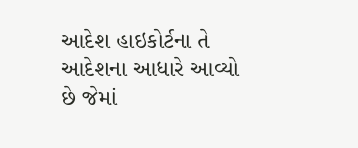આદેશ હાઇકોર્ટના તે આદેશના આધારે આવ્યો છે જેમાં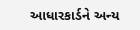આધારકાર્ડને અન્ય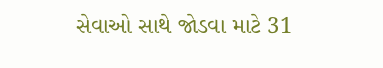સેવાઓ સાથે જોડવા માટે 31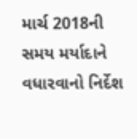માર્ચ 2018ની સમય મર્યાદાને વધારવાનો નિર્દેશ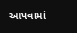આપવામાં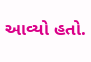આવ્યો હતો.